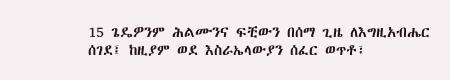15 ጌዴዎንም ሕልሙንና ፍቺውን በሰማ ጊዜ ለእግዚአብሔር ሰገደ፤ ከዚያም ወደ እስራኤላውያን ሰፈር ወጥቶ፣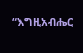“እግዚአብሔር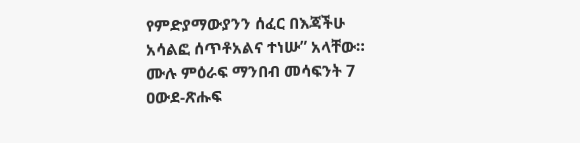የምድያማውያንን ሰፈር በእጃችሁ አሳልፎ ሰጥቶአልና ተነሡ” አላቸው።
ሙሉ ምዕራፍ ማንበብ መሳፍንት 7
ዐውደ-ጽሑፍ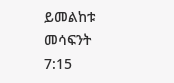ይመልከቱ መሳፍንት 7:15